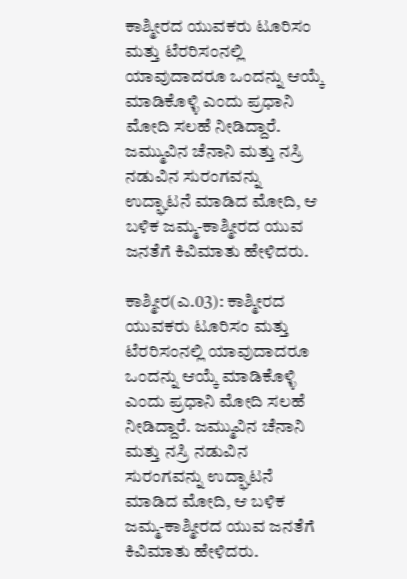ಕಾಶ್ಮೀರದ ಯುವಕರು ಟೂರಿಸಂ ಮತ್ತು ಟೆರರಿಸಂನಲ್ಲಿ ಯಾವುದಾದರೂ ಒಂದನ್ನು ಆಯ್ಕೆ ಮಾಡಿಕೊಳ್ಳಿ ಎಂದು ಪ್ರಧಾನಿ ಮೋದಿ ಸಲಹೆ ನೀಡಿದ್ದಾರೆ.  ಜಮ್ಮುವಿನ ಚೆನಾನಿ ಮತ್ತು ನಸ್ರಿ ನಡುವಿನ ಸುರಂಗವನ್ನು ಉದ್ಘಾಟನೆ ಮಾಡಿದ ಮೋದಿ, ಆ ಬಳಿಕ ಜಮ್ಮ-ಕಾಶ್ಮೀರದ ಯುವ ಜನತೆಗೆ ಕಿವಿಮಾತು ಹೇಳಿದರು.

ಕಾಶ್ಮೀರ(ಎ.03): ಕಾಶ್ಮೀರದ ಯುವಕರು ಟೂರಿಸಂ ಮತ್ತು ಟೆರರಿಸಂನಲ್ಲಿ ಯಾವುದಾದರೂ ಒಂದನ್ನು ಆಯ್ಕೆ ಮಾಡಿಕೊಳ್ಳಿ ಎಂದು ಪ್ರಧಾನಿ ಮೋದಿ ಸಲಹೆ ನೀಡಿದ್ದಾರೆ. ಜಮ್ಮುವಿನ ಚೆನಾನಿ ಮತ್ತು ನಸ್ರಿ ನಡುವಿನ ಸುರಂಗವನ್ನು ಉದ್ಘಾಟನೆ ಮಾಡಿದ ಮೋದಿ, ಆ ಬಳಿಕ ಜಮ್ಮ-ಕಾಶ್ಮೀರದ ಯುವ ಜನತೆಗೆ ಕಿವಿಮಾತು ಹೇಳಿದರು.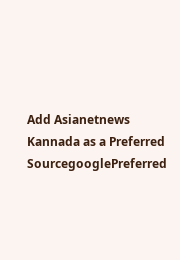Add Asianetnews Kannada as a Preferred SourcegooglePreferred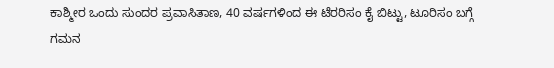ಕಾಶ್ಮೀರ ಒಂದು ಸುಂದರ ಪ್ರವಾಸಿತಾಣ, 40 ವರ್ಷಗಳಿಂದ ಈ ಟೆರರಿಸಂ ಕೈ ಬಿಟ್ಟು, ಟೂರಿಸಂ ಬಗ್ಗೆ ಗಮನ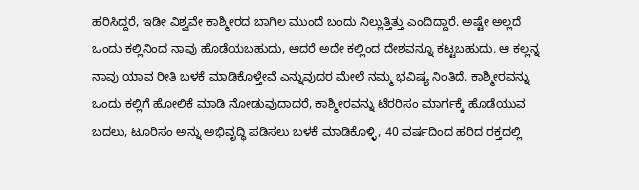ಹರಿಸಿದ್ದರೆ, ಇಡೀ ವಿಶ್ವವೇ ಕಾಶ್ಮೀರದ ಬಾಗಿಲ ಮುಂದೆ ಬಂದು ನಿಲ್ಲುತ್ತಿತ್ತು ಎಂದಿದ್ದಾರೆ. ಅಷ್ಟೇ ಅಲ್ಲದೆ ಒಂದು ಕಲ್ಲಿನಿಂದ ನಾವು ಹೊಡೆಯಬಹುದು, ಆದರೆ ಅದೇ ಕಲ್ಲಿಂದ ದೇಶವನ್ನೂ ಕಟ್ಟಬಹುದು. ಆ ಕಲ್ಲನ್ನ ನಾವು ಯಾವ ರೀತಿ ಬಳಕೆ ಮಾಡಿಕೊಳ್ತೇವೆ ಎನ್ನುವುದರ ಮೇಲೆ ನಮ್ಮ ಭವಿಷ್ಯ ನಿಂತಿದೆ. ಕಾಶ್ಮೀರವನ್ನು ಒಂದು ಕಲ್ಲಿಗೆ ಹೋಲಿಕೆ ಮಾಡಿ ನೋಡುವುದಾದರೆ, ಕಾಶ್ಮೀರವನ್ನು ಟೆರರಿಸಂ ಮಾರ್ಗಕ್ಕೆ ಹೊಡೆಯುವ ಬದಲು, ಟೂರಿಸಂ ಅನ್ನು ಅಭಿವೃದ್ಧಿ ಪಡಿಸಲು ಬಳಕೆ ಮಾಡಿಕೊಳ್ಳಿ, 40 ವರ್ಷದಿಂದ ಹರಿದ ರಕ್ತದಲ್ಲಿ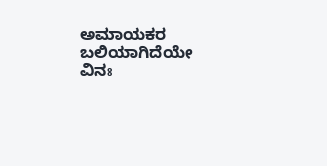ಅಮಾಯಕರ ಬಲಿಯಾಗಿದೆಯೇ ವಿನಃ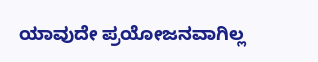ಯಾವುದೇ ಪ್ರಯೋಜನವಾಗಿಲ್ಲ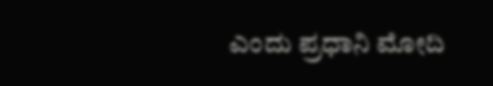ಎಂದು ಪ್ರಧಾನಿ ಮೋದಿ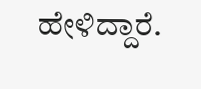ಹೇಳಿದ್ದಾರೆ.